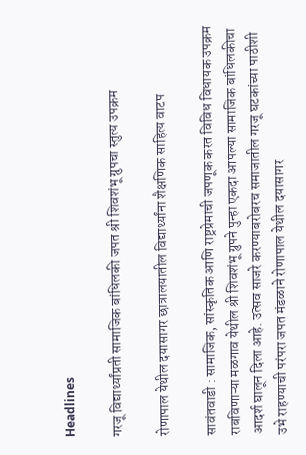Headlines

गरजू विद्यार्थ्यांप्रती सामाजिक बांधिलकी जपत श्री शिवशंभू ग्रुपचा स्तुत्य उपक्रम

रोणापाल येथील दयासागर छात्रालयातील विद्यार्थ्यांना शैक्षणिक साहित्य वाटप

सावंतवाडी : सामाजिक, सांस्कृतिक आणि राष्ट्रप्रेमाची जपणूक करत विविध विधायक उपक्रम राबविणाऱ्या मळगाव येथील श्री शिवशंभू ग्रुपने पुन्हा एकदा आपल्या सामाजिक बांधिलकीचा आदर्श घालून दिला आहे. उत्सव साजरे करण्याबरोबरच समाजातील गरजू घटकांच्या पाठीशी उभे राहण्याची परंपरा जपत मंडळाने रोणापाल येथील दयासागर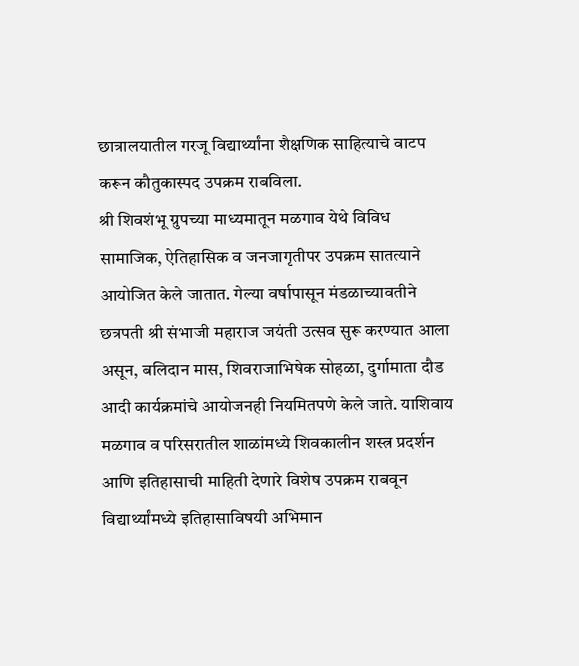छात्रालयातील गरजू विद्यार्थ्यांना शैक्षणिक साहित्याचे वाटप करून कौतुकास्पद उपक्रम राबविला.
श्री शिवशंभू ग्रुपच्या माध्यमातून मळगाव येथे विविध सामाजिक, ऐतिहासिक व जनजागृतीपर उपक्रम सातत्याने आयोजित केले जातात. गेल्या वर्षापासून मंडळाच्यावतीने छत्रपती श्री संभाजी महाराज जयंती उत्सव सुरू करण्यात आला असून, बलिदान मास, शिवराजाभिषेक सोहळा, दुर्गामाता दौड आदी कार्यक्रमांचे आयोजनही नियमितपणे केले जाते. याशिवाय मळगाव व परिसरातील शाळांमध्ये शिवकालीन शस्त्र प्रदर्शन आणि इतिहासाची माहिती देणारे विशेष उपक्रम राबवून विद्यार्थ्यांमध्ये इतिहासाविषयी अभिमान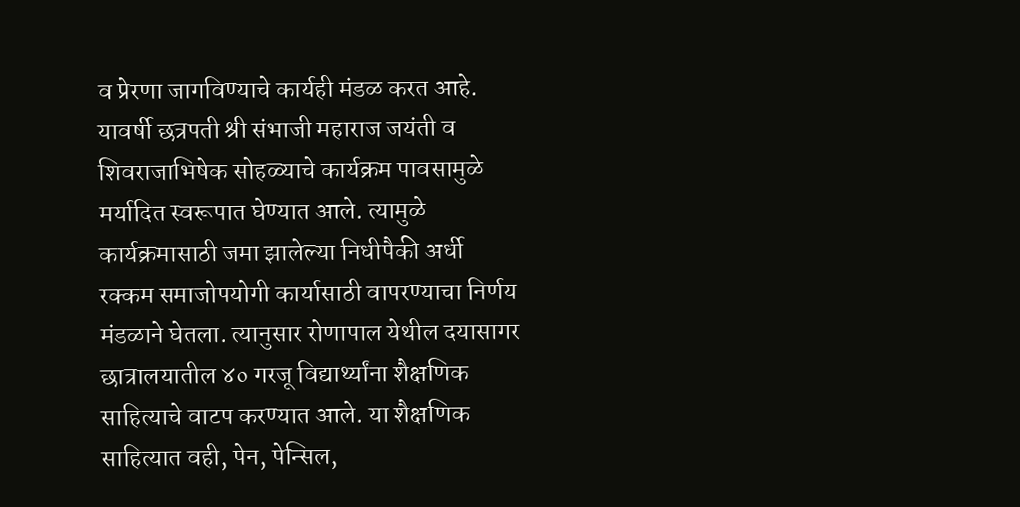व प्रेरणा जागविण्याचे कार्यही मंडळ करत आहे.
यावर्षी छत्रपती श्री संभाजी महाराज जयंती व शिवराजाभिषेक सोहळ्याचे कार्यक्रम पावसामुळे मर्यादित स्वरूपात घेण्यात आले. त्यामुळे कार्यक्रमासाठी जमा झालेल्या निधीपैकी अर्धी रक्कम समाजोपयोगी कार्यासाठी वापरण्याचा निर्णय मंडळाने घेतला. त्यानुसार रोणापाल येथील दयासागर छात्रालयातील ४० गरजू विद्यार्थ्यांना शैक्षणिक साहित्याचे वाटप करण्यात आले. या शैक्षणिक साहित्यात वही, पेन, पेन्सिल,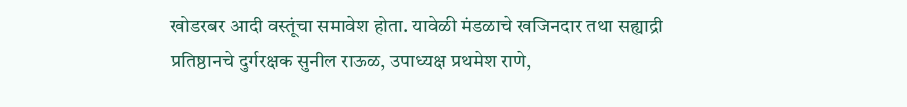खोडरबर आदी वस्तूंचा समावेश होता. यावेळी मंडळाचे खजिनदार तथा सह्याद्री प्रतिष्ठानचे दुर्गरक्षक सुनील राऊळ, उपाध्यक्ष प्रथमेश राणे,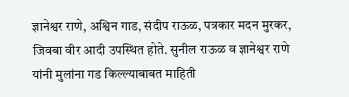ज्ञानेश्वर राणे, अश्विन गाड, संदीप राऊळ, पत्रकार मदन मुरकर, जिवबा वीर आदी उपस्थित होते. सुनील राऊळ व ज्ञानेश्वर राणे यांनी मुलांना गड किल्ल्याबाबत माहिती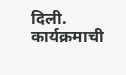दिली.
कार्यक्रमाची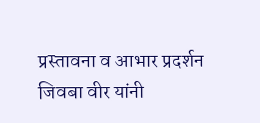प्रस्तावना व आभार प्रदर्शन जिवबा वीर यांनी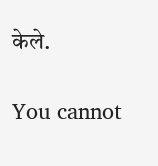केले.

You cannot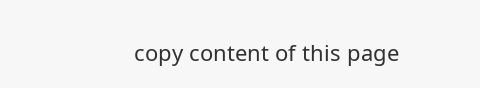copy content of this page